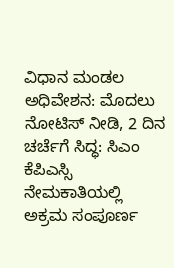ವಿಧಾನ ಮಂಡಲ ಅಧಿವೇಶನ: ಮೊದಲು ನೋಟಿಸ್ ನೀಡಿ, 2 ದಿನ ಚರ್ಚೆಗೆ ಸಿದ್ಧ: ಸಿಎಂ
ಕೆಪಿಎಸ್ಸಿ ನೇಮಕಾತಿಯಲ್ಲಿ ಅಕ್ರಮ ಸಂಪೂರ್ಣ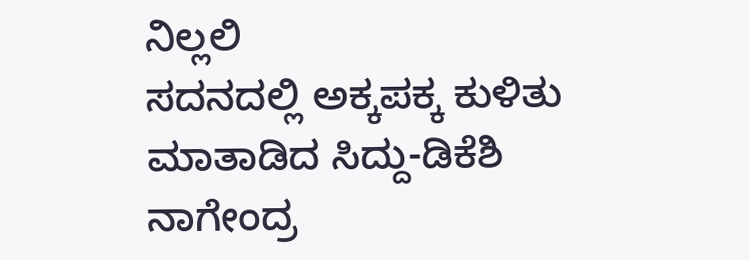ನಿಲ್ಲಲಿ
ಸದನದಲ್ಲಿ ಅಕ್ಕಪಕ್ಕ ಕುಳಿತು ಮಾತಾಡಿದ ಸಿದ್ದು-ಡಿಕೆಶಿ
ನಾಗೇಂದ್ರ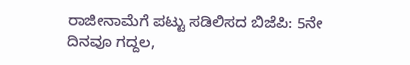ರಾಜೀನಾಮೆಗೆ ಪಟ್ಟು ಸಡಿಲಿಸದ ಬಿಜೆಪಿ: 5ನೇ ದಿನವೂ ಗದ್ದಲ,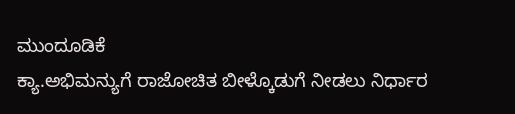ಮುಂದೂಡಿಕೆ
ಕ್ಯಾ.ಅಭಿಮನ್ಯುಗೆ ರಾಜೋಚಿತ ಬೀಳ್ಕೊಡುಗೆ ನೀಡಲು ನಿರ್ಧಾರ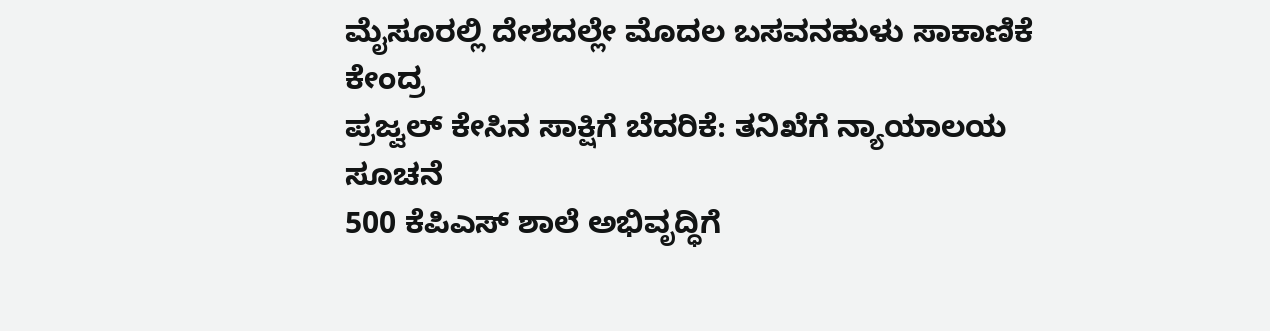ಮೈಸೂರಲ್ಲಿ ದೇಶದಲ್ಲೇ ಮೊದಲ ಬಸವನಹುಳು ಸಾಕಾಣಿಕೆ ಕೇಂದ್ರ
ಪ್ರಜ್ವಲ್ ಕೇಸಿನ ಸಾಕ್ಷಿಗೆ ಬೆದರಿಕೆ: ತನಿಖೆಗೆ ನ್ಯಾಯಾಲಯ ಸೂಚನೆ
500 ಕೆಪಿಎಸ್ ಶಾಲೆ ಅಭಿವೃದ್ಧಿಗೆ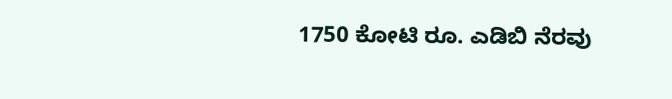1750 ಕೋಟಿ ರೂ. ಎಡಿಬಿ ನೆರವು